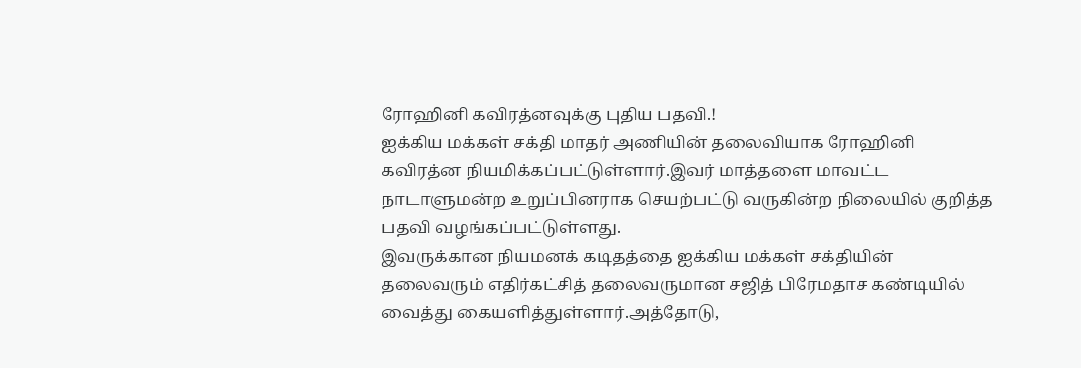ரோஹினி கவிரத்னவுக்கு புதிய பதவி.!
ஐக்கிய மக்கள் சக்தி மாதர் அணியின் தலைவியாக ரோஹினி கவிரத்ன நியமிக்கப்பட்டுள்ளார்.இவர் மாத்தளை மாவட்ட நாடாளுமன்ற உறுப்பினராக செயற்பட்டு வருகின்ற நிலையில் குறித்த பதவி வழங்கப்பட்டுள்ளது.
இவருக்கான நியமனக் கடிதத்தை ஐக்கிய மக்கள் சக்தியின் தலைவரும் எதிர்கட்சித் தலைவருமான சஜித் பிரேமதாச கண்டியில் வைத்து கையளித்துள்ளார்.அத்தோடு,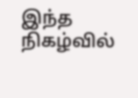இந்த நிகழ்வில்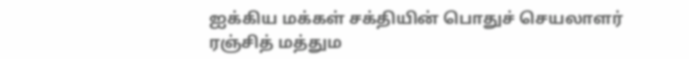ஐக்கிய மக்கள் சக்தியின் பொதுச் செயலாளர் ரஞ்சித் மத்தும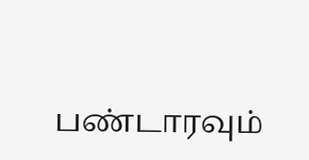பண்டாரவும்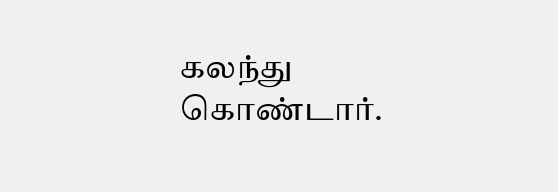கலந்து கொண்டார்.